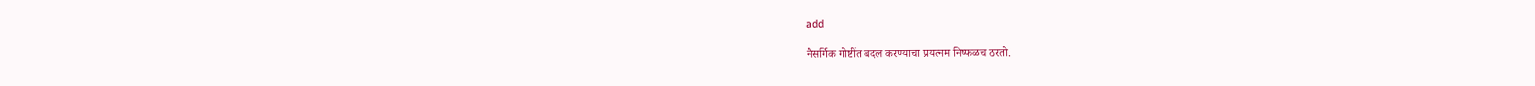add

नैसर्गिक गोष्टींत बदल करण्याचा प्रयत्नम निष्फळच ठरतो.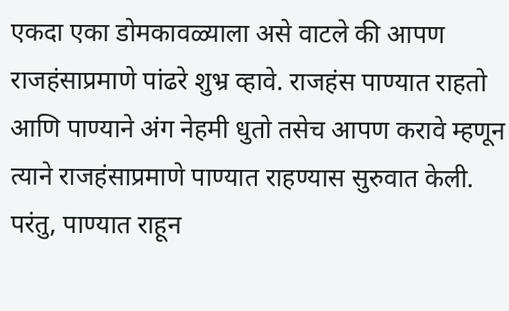एकदा एका डोमकावळ्याला असे वाटले की आपण राजहंसाप्रमाणे पांढरे शुभ्र व्हावे. राजहंस पाण्यात राहतो आणि पाण्याने अंग नेहमी धुतो तसेच आपण करावे म्हणून त्याने राजहंसाप्रमाणे पाण्यात राहण्यास सुरुवात केली. परंतु, पाण्यात राहून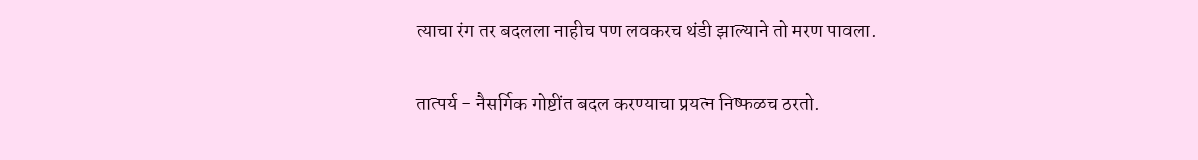त्याचा रंग तर बदलला नाहीच पण लवकरच थंडी झाल्याने तो मरण पावला.

तात्पर्य - नैसर्गिक गोष्टींत बदल करण्याचा प्रयत्‍न निष्फळच ठरतो.